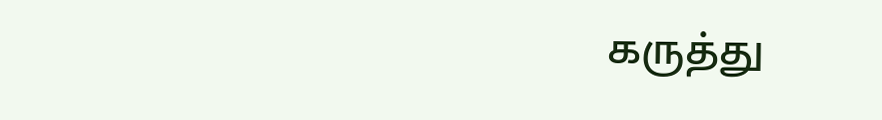கருத்து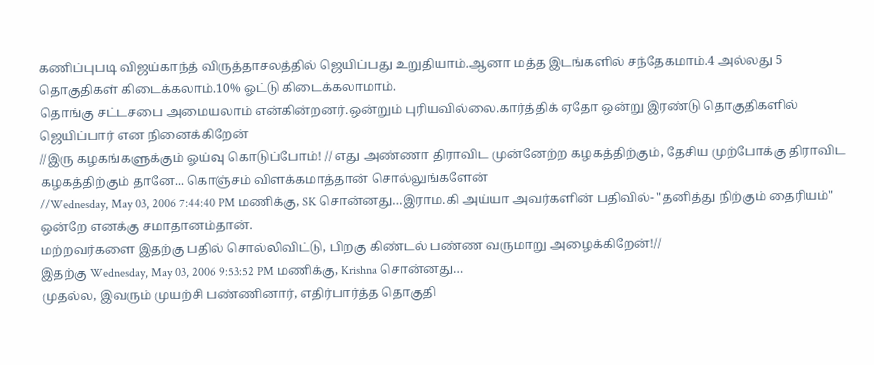கணிப்புபடி விஜய்காந்த் விருத்தாசலத்தில் ஜெயிப்பது உறுதியாம்.ஆனா மத்த இடங்களில் சந்தேகமாம்.4 அல்லது 5 தொகுதிகள் கிடைக்கலாம்.10% ஓட்டு கிடைக்கலாமாம்.
தொங்கு சட்டசபை அமையலாம் என்கின்றனர்.ஒன்றும் புரியவில்லை.கார்த்திக் ஏதோ ஒன்று இரண்டு தொகுதிகளில் ஜெயிப்பார் என நினைக்கிறேன்
//இரு கழகங்களுக்கும் ஓய்வு கொடுப்போம்! // எது அண்ணா திராவிட முன்னேற்ற கழகத்திற்கும், தேசிய முற்போக்கு திராவிட கழகத்திற்கும் தானே... கொஞ்சம் விளக்கமாத்தான் சொல்லுங்களேன்
//Wednesday, May 03, 2006 7:44:40 PM மணிக்கு, SK சொன்னது…இராம.கி அய்யா அவர்களின் பதிவில்- "தனித்து நிற்கும் தைரியம்" ஒன்றே எனக்கு சமாதானம்தான்.
மற்றவர்களை இதற்கு பதில் சொல்லிவிட்டு, பிறகு கிண்டல் பண்ண வருமாறு அழைக்கிறேன்!//
இதற்கு Wednesday, May 03, 2006 9:53:52 PM மணிக்கு, Krishna சொன்னது…
முதல்ல, இவரும் முயற்சி பண்ணினார், எதிர்பார்த்த தொகுதி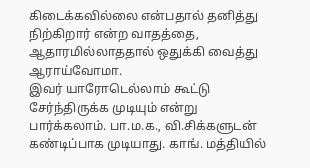கிடைக்கவில்லை என்பதால் தனித்து நிற்கிறார் என்ற வாதத்தை, ஆதாரமில்லாததால் ஒதுக்கி வைத்து ஆராய்வோமா.
இவர் யாரோடெல்லாம் கூட்டு சேர்ந்திருக்க முடியும் என்று பார்க்கலாம். பா.ம.க., வி.சிக்களுடன் கண்டிப்பாக முடியாது. காங். மத்தியில்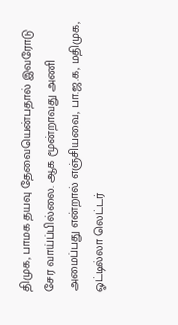திமுக, பாமக தயவு தேவையென்பதால் இவரோடு சேர வாய்ப்பில்லை. ஆக மூன்றாவது அணி அமைப்பது என்றால் எஞ்சியவை, பா.ஜ.க, மதிமுக, ஓட்டில்லா லெட்டர்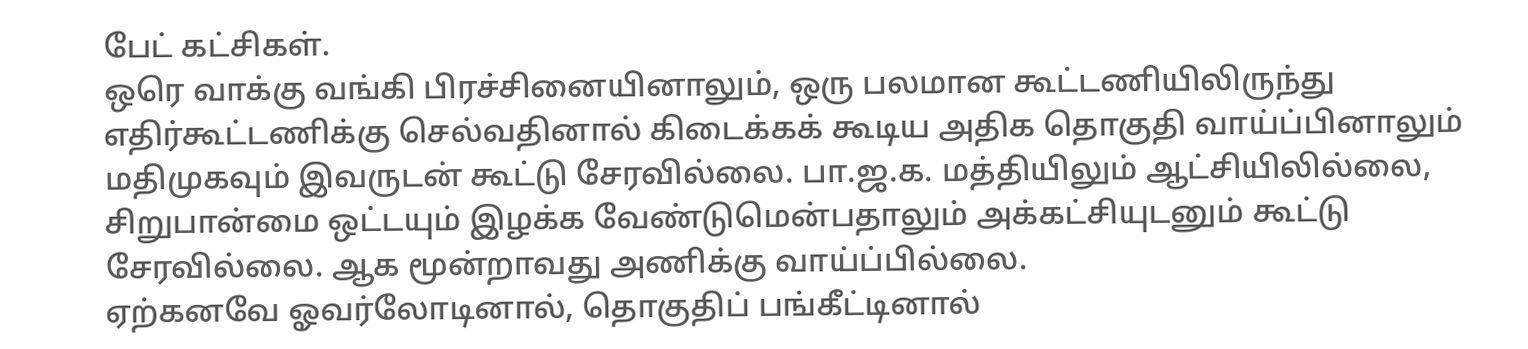பேட் கட்சிகள்.
ஒரெ வாக்கு வங்கி பிரச்சினையினாலும், ஒரு பலமான கூட்டணியிலிருந்து எதிர்கூட்டணிக்கு செல்வதினால் கிடைக்கக் கூடிய அதிக தொகுதி வாய்ப்பினாலும் மதிமுகவும் இவருடன் கூட்டு சேரவில்லை. பா.ஜ.க. மத்தியிலும் ஆட்சியிலில்லை, சிறுபான்மை ஒட்டயும் இழக்க வேண்டுமென்பதாலும் அக்கட்சியுடனும் கூட்டு சேரவில்லை. ஆக மூன்றாவது அணிக்கு வாய்ப்பில்லை.
ஏற்கனவே ஓவர்லோடினால், தொகுதிப் பங்கீட்டினால்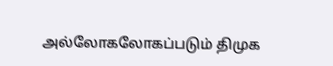அல்லோகலோகப்படும் திமுக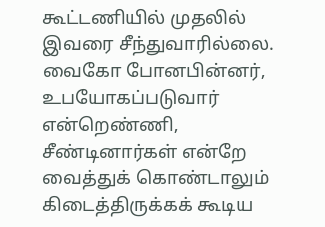கூட்டணியில் முதலில் இவரை சீந்துவாரில்லை. வைகோ போனபின்னர், உபயோகப்படுவார் என்றெண்ணி, சீண்டினார்கள் என்றே வைத்துக் கொண்டாலும் கிடைத்திருக்கக் கூடிய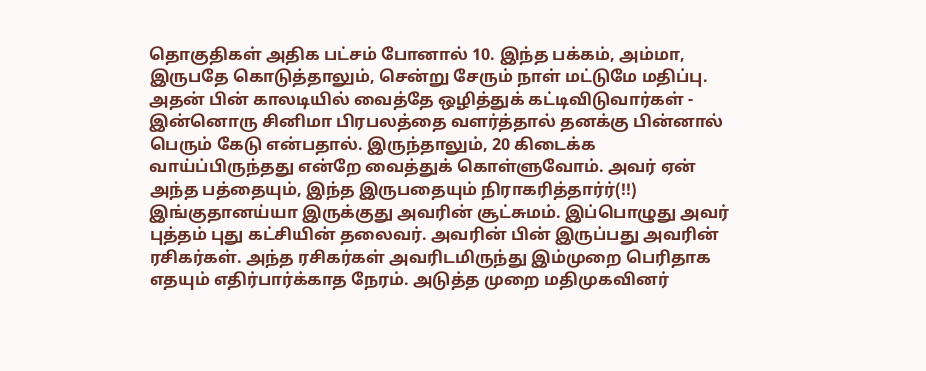தொகுதிகள் அதிக பட்சம் போனால் 10. இந்த பக்கம், அம்மா, இருபதே கொடுத்தாலும், சென்று சேரும் நாள் மட்டுமே மதிப்பு. அதன் பின் காலடியில் வைத்தே ஒழித்துக் கட்டிவிடுவார்கள் - இன்னொரு சினிமா பிரபலத்தை வளர்த்தால் தனக்கு பின்னால் பெரும் கேடு என்பதால். இருந்தாலும், 20 கிடைக்க வாய்ப்பிருந்தது என்றே வைத்துக் கொள்ளுவோம். அவர் ஏன் அந்த பத்தையும், இந்த இருபதையும் நிராகரித்தார்ர்(!!)
இங்குதானய்யா இருக்குது அவரின் சூட்சுமம். இப்பொழுது அவர் புத்தம் புது கட்சியின் தலைவர். அவரின் பின் இருப்பது அவரின் ரசிகர்கள். அந்த ரசிகர்கள் அவரிடமிருந்து இம்முறை பெரிதாக எதயும் எதிர்பார்க்காத நேரம். அடுத்த முறை மதிமுகவினர்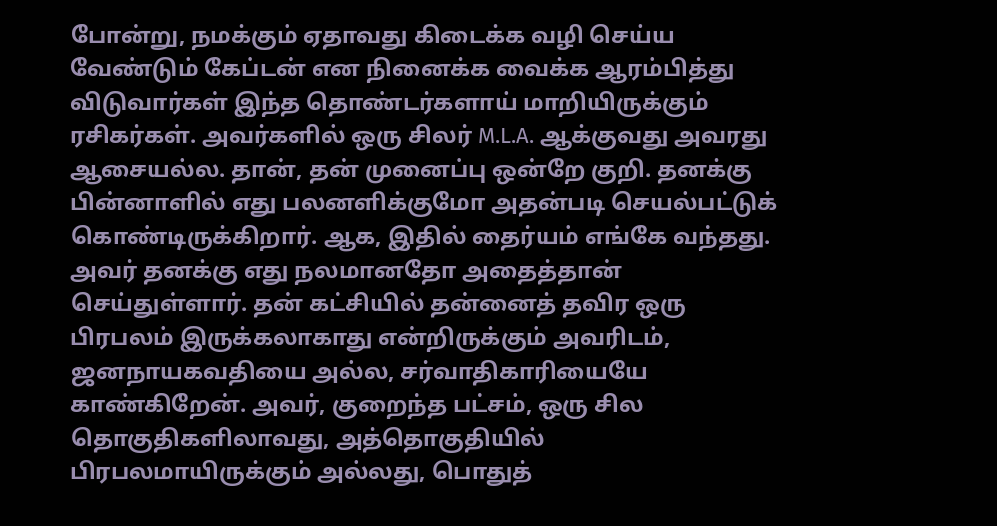போன்று, நமக்கும் ஏதாவது கிடைக்க வழி செய்ய வேண்டும் கேப்டன் என நினைக்க வைக்க ஆரம்பித்து விடுவார்கள் இந்த தொண்டர்களாய் மாறியிருக்கும் ரசிகர்கள். அவர்களில் ஒரு சிலர் M.L.A. ஆக்குவது அவரது ஆசையல்ல. தான், தன் முனைப்பு ஒன்றே குறி. தனக்கு பின்னாளில் எது பலனளிக்குமோ அதன்படி செயல்பட்டுக் கொண்டிருக்கிறார். ஆக, இதில் தைர்யம் எங்கே வந்தது. அவர் தனக்கு எது நலமானதோ அதைத்தான் செய்துள்ளார். தன் கட்சியில் தன்னைத் தவிர ஒரு பிரபலம் இருக்கலாகாது என்றிருக்கும் அவரிடம், ஜனநாயகவதியை அல்ல, சர்வாதிகாரியையே காண்கிறேன். அவர், குறைந்த பட்சம், ஒரு சில தொகுதிகளிலாவது, அத்தொகுதியில் பிரபலமாயிருக்கும் அல்லது, பொதுத்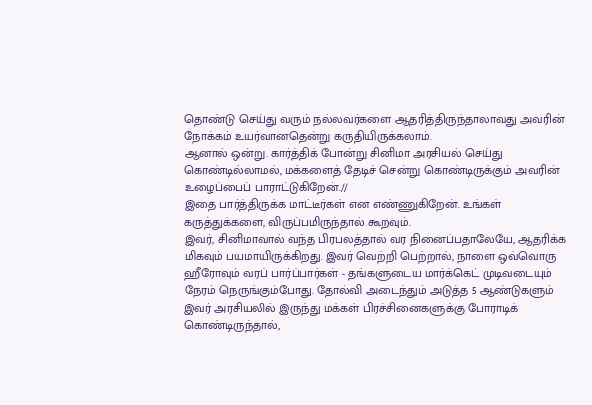தொண்டு செய்து வரும் நல்லவர்களை ஆதரித்திருந்தாலாவது அவரின் நோக்கம் உயர்வானதென்று கருதியிருக்கலாம்.
ஆனால் ஒன்று. கார்த்திக் போன்று சினிமா அரசியல் செய்து கொண்டில்லாமல், மக்களைத் தேடிச் சென்று கொண்டிருக்கும் அவரின் உழைப்பைப் பாராட்டுகிறேன்.//
இதை பார்த்திருக்க மாட்டீர்கள் என எண்ணுகிறேன். உங்கள் கருத்துக்களை, விருப்பமிருந்தால் கூறவும்.
இவர், சினிமாவால் வந்த பிரபலத்தால் வர நினைப்பதாலேயே, ஆதரிக்க மிகவும் பயமாயிருக்கிறது. இவர் வெற்றி பெற்றால், நாளை ஒவ்வொரு ஹீரோவும் வரப் பார்ப்பார்கள் - தங்களுடைய மார்க்கெட் முடிவடையும் நேரம் நெருங்கும்போது. தோல்வி அடைந்தும் அடுத்த 5 ஆண்டுகளும் இவர் அரசியலில் இருந்து மக்கள் பிரச்சினைகளுக்கு போராடிக் கொண்டிருந்தால்,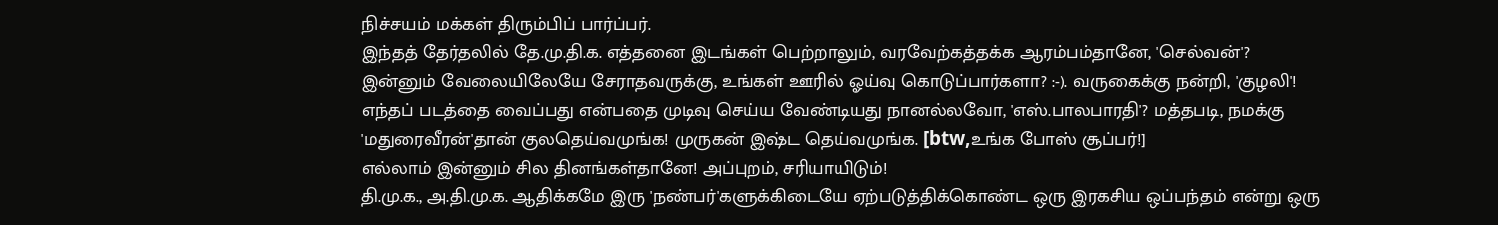நிச்சயம் மக்கள் திரும்பிப் பார்ப்பர்.
இந்தத் தேர்தலில் தே.மு.தி.க. எத்தனை இடங்கள் பெற்றாலும், வரவேற்கத்தக்க ஆரம்பம்தானே, 'செல்வன்'?
இன்னும் வேலையிலேயே சேராதவருக்கு, உங்கள் ஊரில் ஓய்வு கொடுப்பார்களா? :-). வருகைக்கு நன்றி, 'குழலி'!
எந்தப் படத்தை வைப்பது என்பதை முடிவு செய்ய வேண்டியது நானல்லவோ, 'எஸ்.பாலபாரதி'? மத்தபடி, நமக்கு 'மதுரைவீரன்'தான் குலதெய்வமுங்க! முருகன் இஷ்ட தெய்வமுங்க. [btw,உங்க போஸ் சூப்பர்!]
எல்லாம் இன்னும் சில தினங்கள்தானே! அப்புறம், சரியாயிடும்!
தி.மு.க., அ.தி.மு.க. ஆதிக்கமே இரு 'நண்பர்'களுக்கிடையே ஏற்படுத்திக்கொண்ட ஒரு இரகசிய ஒப்பந்தம் என்று ஒரு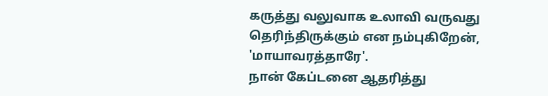கருத்து வலுவாக உலாவி வருவது தெரிந்திருக்கும் என நம்புகிறேன், 'மாயாவரத்தாரே'.
நான் கேப்டனை ஆதரித்து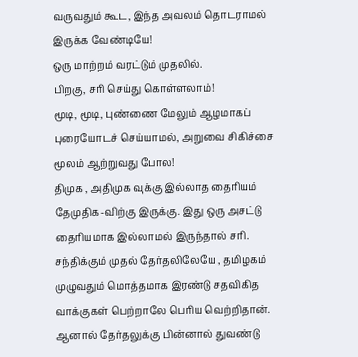வருவதும் கூட, இந்த அவலம் தொடராமல் இருக்க வேண்டியே!
ஒரு மாற்றம் வரட்டும் முதலில்.
பிறகு, சரி செய்து கொள்ளலாம்!
மூடி, மூடி, புண்ணை மேலும் ஆழமாகப் புரையோடச் செய்யாமல், அறுவை சிகிச்சை மூலம் ஆற்றுவது போல!
திமுக , அதிமுக வுக்கு இல்லாத தைரியம் தேமுதிக-விற்கு இருக்கு. இது ஒரு அசட்டு தைரியமாக இல்லாமல் இருந்தால் சரி. சந்திக்கும் முதல் தேர்தலிலேயே , தமிழகம் முழுவதும் மொத்தமாக இரண்டு சதவிகித வாக்குகள் பெற்றாலே பெரிய வெற்றிதான். ஆனால் தேர்தலுக்கு பின்னால் துவண்டு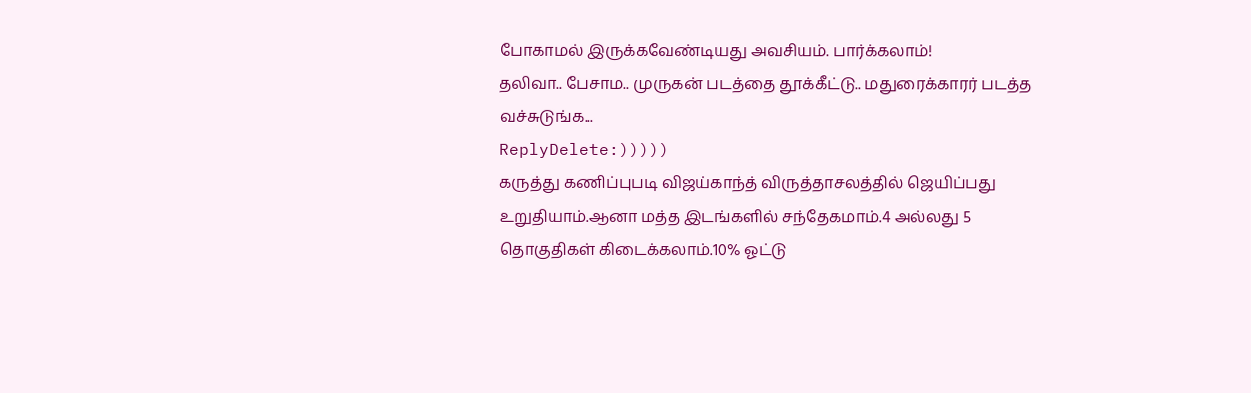போகாமல் இருக்கவேண்டியது அவசியம். பார்க்கலாம்!
தலிவா.. பேசாம.. முருகன் படத்தை தூக்கீட்டு.. மதுரைக்காரர் படத்த வச்சுடுங்க...
ReplyDelete:)))))
கருத்து கணிப்புபடி விஜய்காந்த் விருத்தாசலத்தில் ஜெயிப்பது உறுதியாம்.ஆனா மத்த இடங்களில் சந்தேகமாம்.4 அல்லது 5 தொகுதிகள் கிடைக்கலாம்.10% ஓட்டு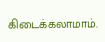கிடைக்கலாமாம்.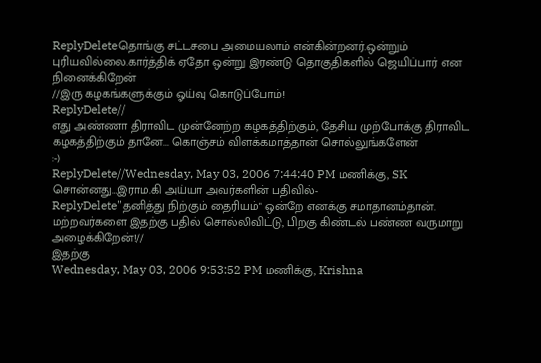ReplyDeleteதொங்கு சட்டசபை அமையலாம் என்கின்றனர்.ஒன்றும் புரியவில்லை.கார்த்திக் ஏதோ ஒன்று இரண்டு தொகுதிகளில் ஜெயிப்பார் என நினைக்கிறேன்
//இரு கழகங்களுக்கும் ஓய்வு கொடுப்போம்!
ReplyDelete//
எது அண்ணா திராவிட முன்னேற்ற கழகத்திற்கும், தேசிய முற்போக்கு திராவிட கழகத்திற்கும் தானே... கொஞ்சம் விளக்கமாத்தான் சொல்லுங்களேன்
:-)
ReplyDelete//Wednesday, May 03, 2006 7:44:40 PM மணிக்கு, SK சொன்னது…இராம.கி அய்யா அவர்களின் பதிவில்-
ReplyDelete"தனித்து நிற்கும் தைரியம்" ஒன்றே எனக்கு சமாதானம்தான்.
மற்றவர்களை இதற்கு பதில் சொல்லிவிட்டு, பிறகு கிண்டல் பண்ண வருமாறு அழைக்கிறேன்!//
இதற்கு
Wednesday, May 03, 2006 9:53:52 PM மணிக்கு, Krishna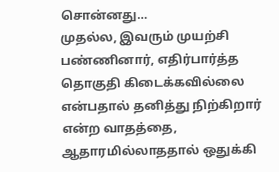சொன்னது…
முதல்ல, இவரும் முயற்சி பண்ணினார், எதிர்பார்த்த தொகுதி கிடைக்கவில்லை என்பதால் தனித்து நிற்கிறார் என்ற வாதத்தை, ஆதாரமில்லாததால் ஒதுக்கி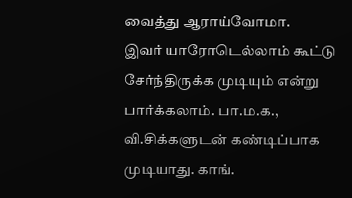வைத்து ஆராய்வோமா.
இவர் யாரோடெல்லாம் கூட்டு சேர்ந்திருக்க முடியும் என்று பார்க்கலாம். பா.ம.க., வி.சிக்களுடன் கண்டிப்பாக முடியாது. காங்.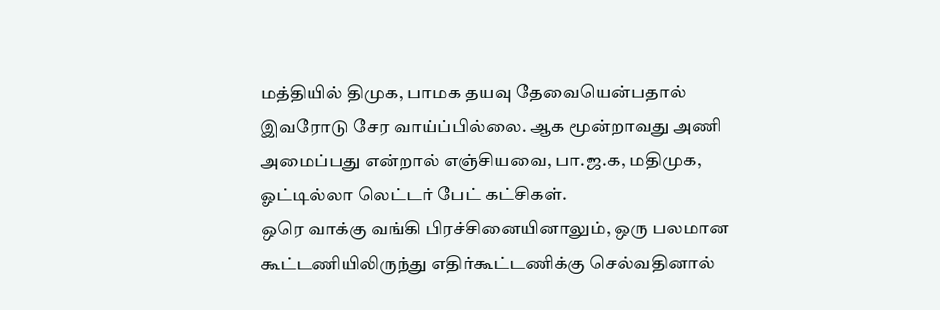மத்தியில் திமுக, பாமக தயவு தேவையென்பதால் இவரோடு சேர வாய்ப்பில்லை. ஆக மூன்றாவது அணி அமைப்பது என்றால் எஞ்சியவை, பா.ஜ.க, மதிமுக, ஓட்டில்லா லெட்டர் பேட் கட்சிகள்.
ஒரெ வாக்கு வங்கி பிரச்சினையினாலும், ஒரு பலமான கூட்டணியிலிருந்து எதிர்கூட்டணிக்கு செல்வதினால்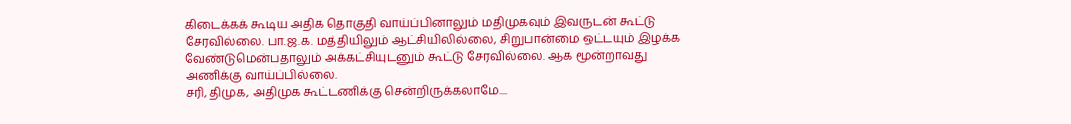கிடைக்கக் கூடிய அதிக தொகுதி வாய்ப்பினாலும் மதிமுகவும் இவருடன் கூட்டு சேரவில்லை. பா.ஜ.க. மத்தியிலும் ஆட்சியிலில்லை, சிறுபான்மை ஒட்டயும் இழக்க வேண்டுமென்பதாலும் அக்கட்சியுடனும் கூட்டு சேரவில்லை. ஆக மூன்றாவது அணிக்கு வாய்ப்பில்லை.
சரி, திமுக, அதிமுக கூட்டணிக்கு சென்றிருக்கலாமே....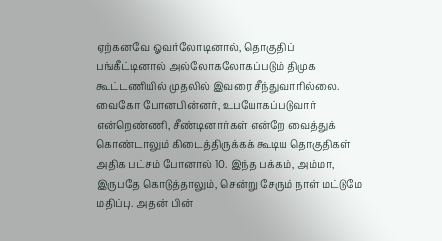ஏற்கனவே ஓவர்லோடினால், தொகுதிப் பங்கீட்டினால் அல்லோகலோகப்படும் திமுக கூட்டணியில் முதலில் இவரை சீந்துவாரில்லை. வைகோ போனபின்னர், உபயோகப்படுவார் என்றெண்ணி, சீண்டினார்கள் என்றே வைத்துக் கொண்டாலும் கிடைத்திருக்கக் கூடிய தொகுதிகள் அதிக பட்சம் போனால் 10. இந்த பக்கம், அம்மா, இருபதே கொடுத்தாலும், சென்று சேரும் நாள் மட்டுமே மதிப்பு. அதன் பின்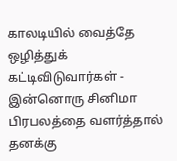காலடியில் வைத்தே ஒழித்துக் கட்டிவிடுவார்கள் - இன்னொரு சினிமா பிரபலத்தை வளர்த்தால் தனக்கு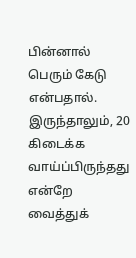பின்னால் பெரும் கேடு என்பதால். இருந்தாலும், 20 கிடைக்க வாய்ப்பிருந்தது என்றே வைத்துக்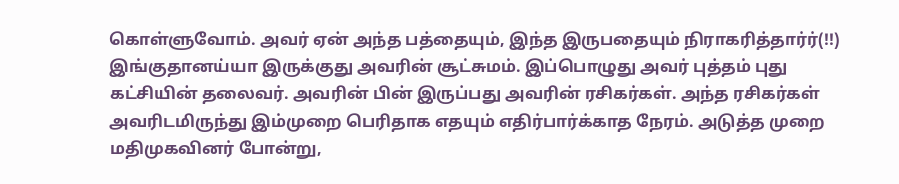கொள்ளுவோம். அவர் ஏன் அந்த பத்தையும், இந்த இருபதையும் நிராகரித்தார்ர்(!!)
இங்குதானய்யா இருக்குது அவரின் சூட்சுமம். இப்பொழுது அவர் புத்தம் புது கட்சியின் தலைவர். அவரின் பின் இருப்பது அவரின் ரசிகர்கள். அந்த ரசிகர்கள் அவரிடமிருந்து இம்முறை பெரிதாக எதயும் எதிர்பார்க்காத நேரம். அடுத்த முறை மதிமுகவினர் போன்று,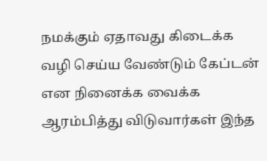நமக்கும் ஏதாவது கிடைக்க வழி செய்ய வேண்டும் கேப்டன் என நினைக்க வைக்க ஆரம்பித்து விடுவார்கள் இந்த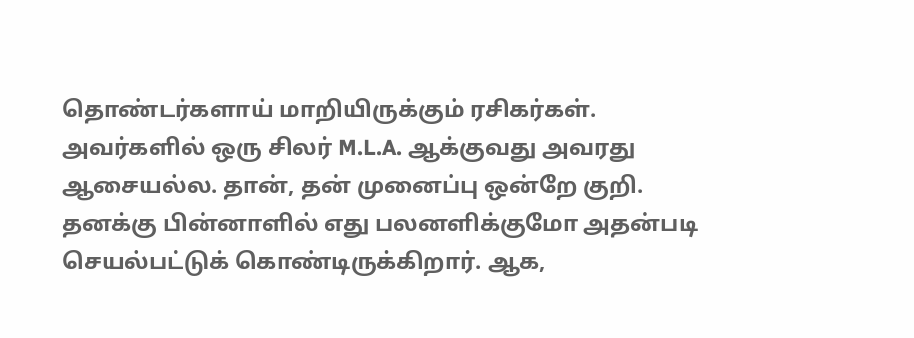தொண்டர்களாய் மாறியிருக்கும் ரசிகர்கள். அவர்களில் ஒரு சிலர் M.L.A. ஆக்குவது அவரது ஆசையல்ல. தான், தன் முனைப்பு ஒன்றே குறி. தனக்கு பின்னாளில் எது பலனளிக்குமோ அதன்படி செயல்பட்டுக் கொண்டிருக்கிறார். ஆக,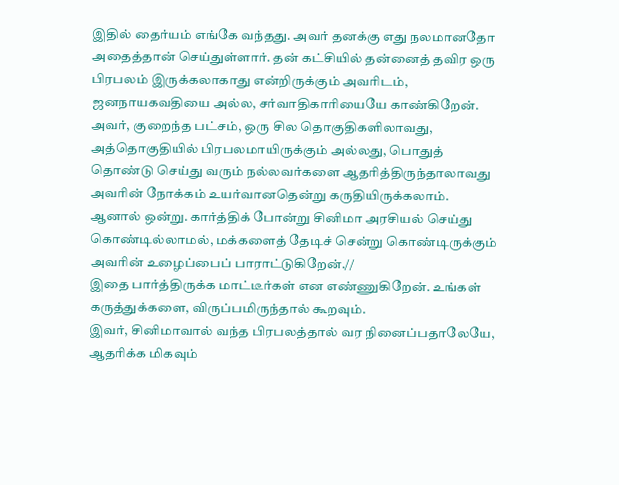இதில் தைர்யம் எங்கே வந்தது. அவர் தனக்கு எது நலமானதோ அதைத்தான் செய்துள்ளார். தன் கட்சியில் தன்னைத் தவிர ஒரு பிரபலம் இருக்கலாகாது என்றிருக்கும் அவரிடம், ஜனநாயகவதியை அல்ல, சர்வாதிகாரியையே காண்கிறேன். அவர், குறைந்த பட்சம், ஒரு சில தொகுதிகளிலாவது, அத்தொகுதியில் பிரபலமாயிருக்கும் அல்லது, பொதுத் தொண்டு செய்து வரும் நல்லவர்களை ஆதரித்திருந்தாலாவது அவரின் நோக்கம் உயர்வானதென்று கருதியிருக்கலாம்.
ஆனால் ஒன்று. கார்த்திக் போன்று சினிமா அரசியல் செய்து கொண்டில்லாமல், மக்களைத் தேடிச் சென்று கொண்டிருக்கும் அவரின் உழைப்பைப் பாராட்டுகிறேன்.//
இதை பார்த்திருக்க மாட்டீர்கள் என எண்ணுகிறேன். உங்கள் கருத்துக்களை, விருப்பமிருந்தால் கூறவும்.
இவர், சினிமாவால் வந்த பிரபலத்தால் வர நினைப்பதாலேயே, ஆதரிக்க மிகவும்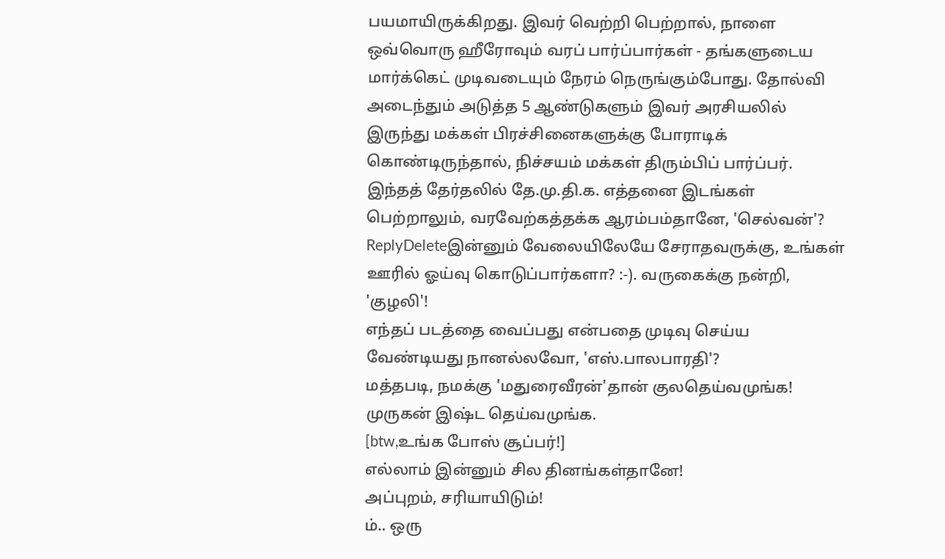பயமாயிருக்கிறது. இவர் வெற்றி பெற்றால், நாளை ஒவ்வொரு ஹீரோவும் வரப் பார்ப்பார்கள் - தங்களுடைய மார்க்கெட் முடிவடையும் நேரம் நெருங்கும்போது. தோல்வி அடைந்தும் அடுத்த 5 ஆண்டுகளும் இவர் அரசியலில் இருந்து மக்கள் பிரச்சினைகளுக்கு போராடிக் கொண்டிருந்தால், நிச்சயம் மக்கள் திரும்பிப் பார்ப்பர்.
இந்தத் தேர்தலில் தே.மு.தி.க. எத்தனை இடங்கள் பெற்றாலும், வரவேற்கத்தக்க ஆரம்பம்தானே, 'செல்வன்'?
ReplyDeleteஇன்னும் வேலையிலேயே சேராதவருக்கு, உங்கள் ஊரில் ஓய்வு கொடுப்பார்களா? :-). வருகைக்கு நன்றி, 'குழலி'!
எந்தப் படத்தை வைப்பது என்பதை முடிவு செய்ய வேண்டியது நானல்லவோ, 'எஸ்.பாலபாரதி'?
மத்தபடி, நமக்கு 'மதுரைவீரன்'தான் குலதெய்வமுங்க! முருகன் இஷ்ட தெய்வமுங்க.
[btw,உங்க போஸ் சூப்பர்!]
எல்லாம் இன்னும் சில தினங்கள்தானே!
அப்புறம், சரியாயிடும்!
ம்.. ஒரு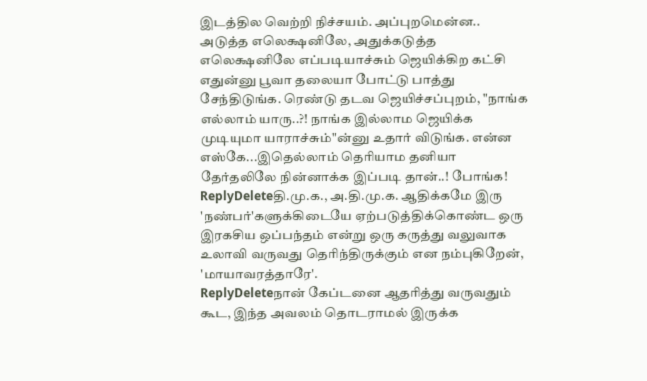இடத்தில வெற்றி நிச்சயம். அப்புறமென்ன.. அடுத்த எலெக்ஷனிலே, அதுக்கடுத்த எலெக்ஷனிலே எப்படியாச்சும் ஜெயிக்கிற கட்சி எதுன்னு பூவா தலையா போட்டு பாத்து சேந்திடுங்க. ரெண்டு தடவ ஜெயிச்சப்புறம், "நாங்க எல்லாம் யாரு..?! நாங்க இல்லாம ஜெயிக்க முடியுமா யாராச்சும்"ன்னு உதார் விடுங்க. என்ன எஸ்கே...இதெல்லாம் தெரியாம தனியா தேர்தலிலே நின்னாக்க இப்படி தான்..! போங்க!
ReplyDeleteதி.மு.க., அ.தி.மு.க. ஆதிக்கமே இரு 'நண்பர்'களுக்கிடையே ஏற்படுத்திக்கொண்ட ஒரு இரகசிய ஒப்பந்தம் என்று ஒரு கருத்து வலுவாக உலாவி வருவது தெரிந்திருக்கும் என நம்புகிறேன், 'மாயாவரத்தாரே'.
ReplyDeleteநான் கேப்டனை ஆதரித்து வருவதும் கூட, இந்த அவலம் தொடராமல் இருக்க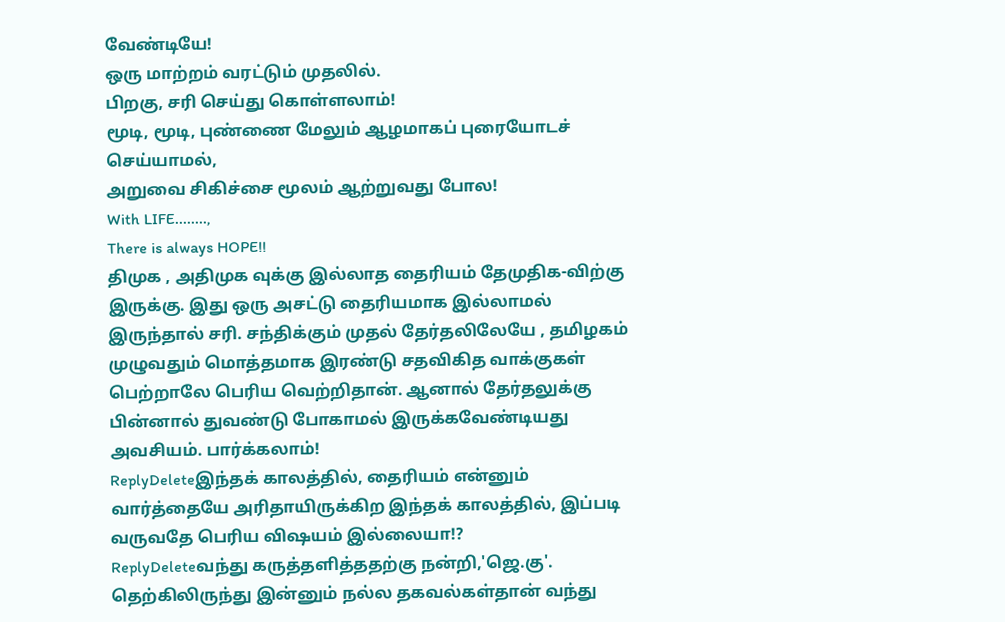வேண்டியே!
ஒரு மாற்றம் வரட்டும் முதலில்.
பிறகு, சரி செய்து கொள்ளலாம்!
மூடி, மூடி, புண்ணை மேலும் ஆழமாகப் புரையோடச் செய்யாமல்,
அறுவை சிகிச்சை மூலம் ஆற்றுவது போல!
With LIFE........,
There is always HOPE!!
திமுக , அதிமுக வுக்கு இல்லாத தைரியம் தேமுதிக-விற்கு இருக்கு. இது ஒரு அசட்டு தைரியமாக இல்லாமல் இருந்தால் சரி. சந்திக்கும் முதல் தேர்தலிலேயே , தமிழகம் முழுவதும் மொத்தமாக இரண்டு சதவிகித வாக்குகள் பெற்றாலே பெரிய வெற்றிதான். ஆனால் தேர்தலுக்கு பின்னால் துவண்டு போகாமல் இருக்கவேண்டியது அவசியம். பார்க்கலாம்!
ReplyDeleteஇந்தக் காலத்தில், தைரியம் என்னும் வார்த்தையே அரிதாயிருக்கிற இந்தக் காலத்தில், இப்படி வருவதே பெரிய விஷயம் இல்லையா!?
ReplyDeleteவந்து கருத்தளித்ததற்கு நன்றி,'ஜெ.கு'.
தெற்கிலிருந்து இன்னும் நல்ல தகவல்கள்தான் வந்து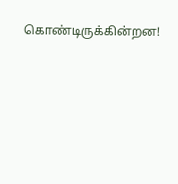கொண்டிருக்கின்றன!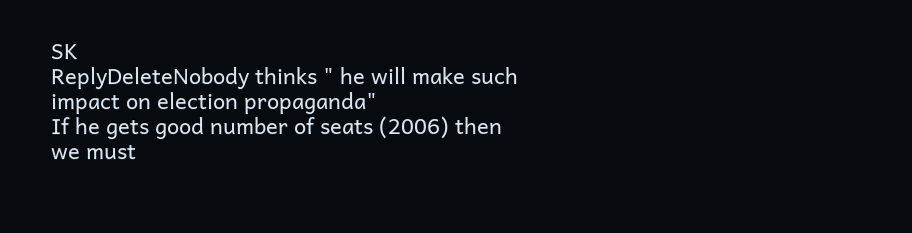SK
ReplyDeleteNobody thinks " he will make such impact on election propaganda"
If he gets good number of seats (2006) then we must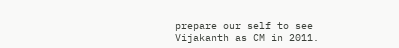prepare our self to see Vijakanth as CM in 2011.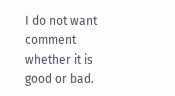I do not want comment whether it is good or bad.